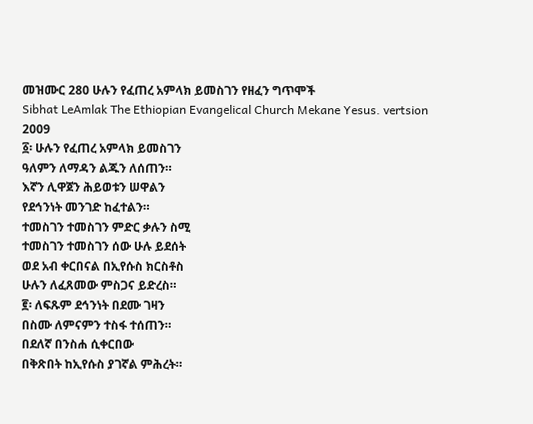መዝሙር 280 ሁሉን የፈጠረ አምላክ ይመስገን የዘፈን ግጥሞች
Sibhat LeAmlak The Ethiopian Evangelical Church Mekane Yesus. vertsion 2009
፩፡ ሁሉን የፈጠረ አምላክ ይመስገን
ዓለምን ለማዳን ልጁን ለሰጠን።
እኛን ሊዋጀን ሕይወቱን ሠዋልን
የደኅንነት መንገድ ከፈተልን።
ተመስገን ተመስገን ምድር ቃሉን ስሚ
ተመስገን ተመስገን ሰው ሁሉ ይደሰት
ወደ አብ ቀርበናል በኢየሱስ ክርስቶስ
ሁሉን ለፈጸመው ምስጋና ይድረስ።
፪፡ ለፍጹም ደኅንነት በደሙ ገዛን
በስሙ ለምናምን ተስፋ ተሰጠን።
በደለኛ በንስሐ ሲቀርበው
በቅጽበት ከኢየሱስ ያገኛል ምሕረት።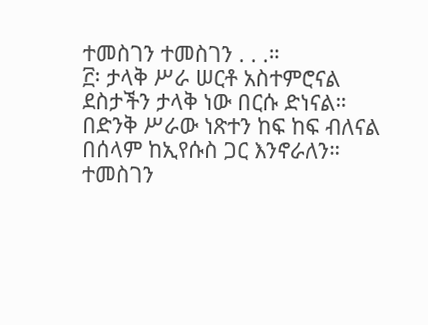ተመስገን ተመስገን . . .።
፫፡ ታላቅ ሥራ ሠርቶ አስተምሮናል
ደስታችን ታላቅ ነው በርሱ ድነናል።
በድንቅ ሥራው ነጽተን ከፍ ከፍ ብለናል
በሰላም ከኢየሱስ ጋር እንኖራለን።
ተመስገን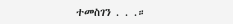ተመስገን . . .።